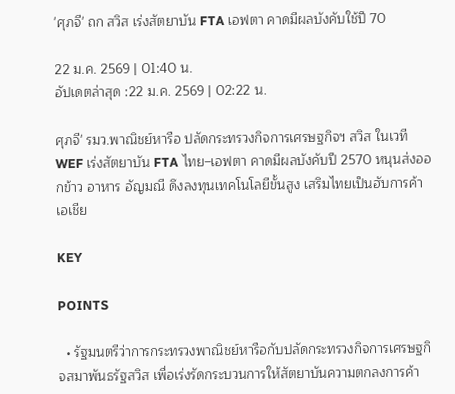'ศุภจี' ถก สวิส เร่งสัตยาบัน FTA เอฟตา คาดมีผลบังคับใช้ปี 70

22 ม.ค. 2569 | 01:40 น.
อัปเดตล่าสุด :22 ม.ค. 2569 | 02:22 น.

ศุภจี' รมว.พาณิชย์หารือ ปลัดกระทรวงกิจการเศรษฐกิจฯ สวิส ในเวที WEF เร่งสัตยาบัน FTA ไทย–เอฟตา คาดมีผลบังคับปี 2570 หนุนส่งออกข้าว อาหาร อัญมณี ดึงลงทุนเทคโนโลยีขั้นสูง เสริมไทยเป็นฮับการค้าเอเชีย

KEY

POINTS

  • รัฐมนตรีว่าการกระทรวงพาณิชย์หารือกับปลัดกระทรวงกิจการเศรษฐกิจสมาพันธรัฐสวิส เพื่อเร่งรัดกระบวนการให้สัตยาบันความตกลงการค้า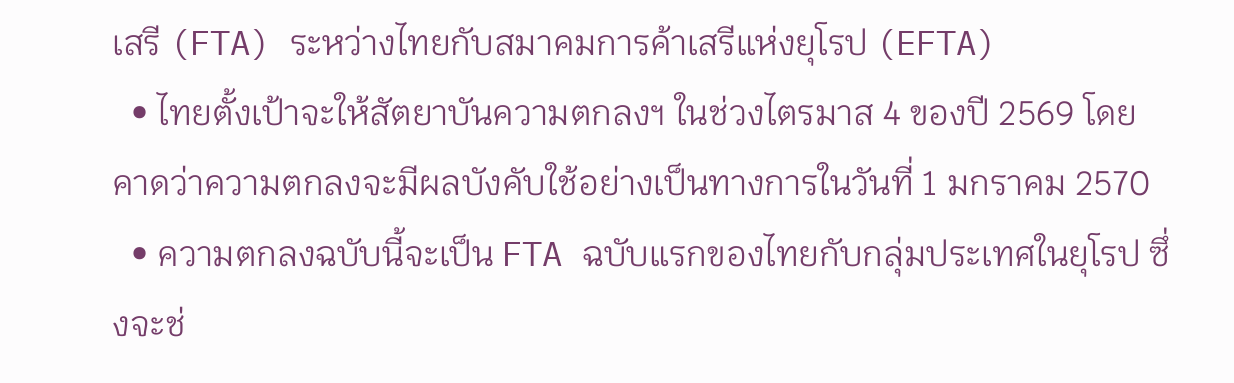เสรี (FTA) ระหว่างไทยกับสมาคมการค้าเสรีแห่งยุโรป (EFTA)
  • ไทยตั้งเป้าจะให้สัตยาบันความตกลงฯ ในช่วงไตรมาส 4 ของปี 2569 โดยคาดว่าความตกลงจะมีผลบังคับใช้อย่างเป็นทางการในวันที่ 1 มกราคม 2570
  • ความตกลงฉบับนี้จะเป็น FTA ฉบับแรกของไทยกับกลุ่มประเทศในยุโรป ซึ่งจะช่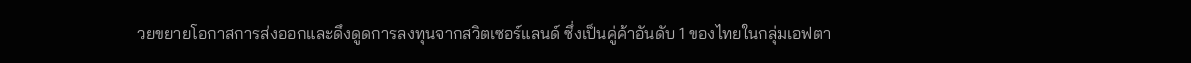วยขยายโอกาสการส่งออกและดึงดูดการลงทุนจากสวิตเซอร์แลนด์ ซึ่งเป็นคู่ค้าอันดับ 1 ของไทยในกลุ่มเอฟตา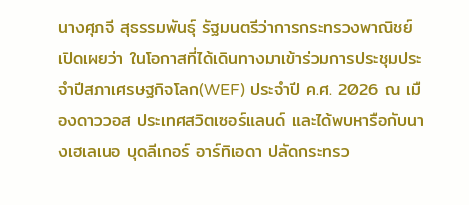นางศุภจี สุธรรมพันธุ์ รัฐมนตรีว่าการกระทรวงพาณิชย์ เปิดเผยว่า ในโอกาสที่ได้เดินทางมาเข้าร่วมการประชุมประจำปีสภาเศรษฐกิจโลก(WEF) ประจำปี ค.ศ. 2026 ณ เมืองดาววอส ประเทศสวิตเซอร์แลนด์ และได้พบหารือกับนางเฮเลเนอ บุดลีเกอร์ อาร์ทิเอดา ปลัดกระทรว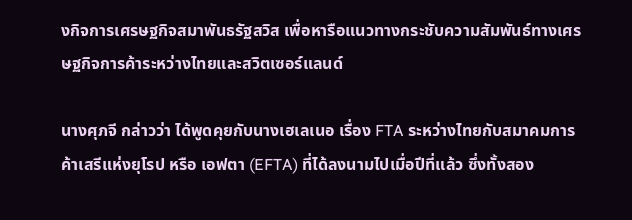งกิจการเศรษฐกิจสมาพันธรัฐสวิส เพื่อหารือแนวทางกระชับความสัมพันธ์ทางเศรษฐกิจการค้าระหว่างไทยและสวิตเซอร์แลนด์

นางศุภจี กล่าวว่า ได้พูดคุยกับนางเฮเลเนอ เรื่อง FTA ระหว่างไทยกับสมาคมการค้าเสรีแห่งยุโรป หรือ เอฟตา (EFTA) ที่ได้ลงนามไปเมื่อปีที่แล้ว ซึ่งทั้งสอง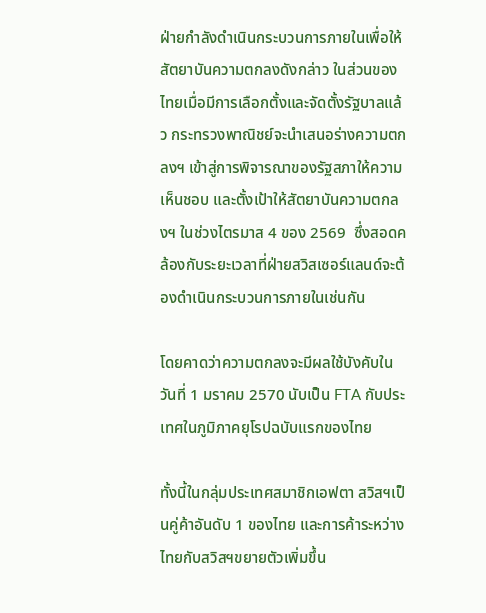ฝ่ายกำลังดำเนินกระบวนการภายในเพื่อให้สัตยาบันความตกลงดังกล่าว ในส่วนของไทยเมื่อมีการเลือกตั้งและจัดตั้งรัฐบาลแล้ว กระทรวงพาณิชย์จะนำเสนอร่างความตกลงฯ เข้าสู่การพิจารณาของรัฐสภาให้ความเห็นชอบ และตั้งเป้าให้สัตยาบันความตกลงฯ ในช่วงไตรมาส 4 ของ 2569  ซึ่งสอดคล้องกับระยะเวลาที่ฝ่ายสวิสเซอร์แลนด์จะต้องดำเนินกระบวนการภายในเช่นกัน

โดยคาดว่าความตกลงจะมีผลใช้บังคับในวันที่ 1 มราคม 2570 นับเป็น FTA กับประเทศในภูมิภาคยุโรปฉบับแรกของไทย

ทั้งนี้ในกลุ่มประเทศสมาชิกเอฟตา สวิสฯเป็นคู่ค้าอันดับ 1 ของไทย และการค้าระหว่างไทยกับสวิสฯขยายตัวเพิ่มขึ้น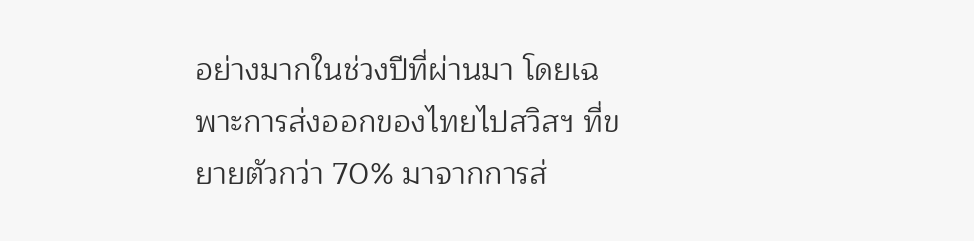อย่างมากในช่วงปีที่ผ่านมา โดยเฉพาะการส่งออกของไทยไปสวิสฯ ที่ขยายตัวกว่า 70% มาจากการส่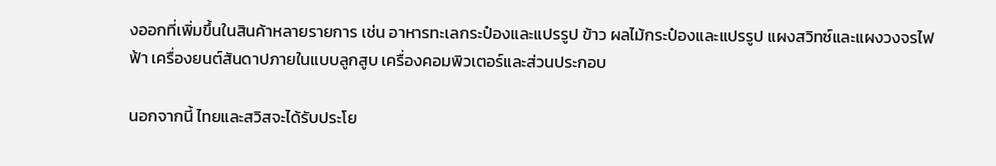งออกที่เพิ่มขึ้นในสินค้าหลายรายการ เช่น อาหารทะเลกระป๋องและแปรรูป ข้าว ผลไม้กระป๋องและแปรรูป แผงสวิทซ์และแผงวงจรไฟฟ้า เครื่องยนต์สันดาปภายในแบบลูกสูบ เครื่องคอมพิวเตอร์และส่วนประกอบ

นอกจากนี้ ไทยและสวิสจะได้รับประโย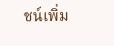ชน์เพิ่ม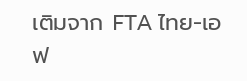เติมจาก FTA ไทย-เอฟ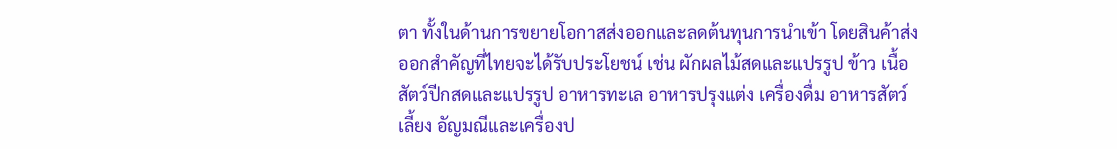ตา ทั้งในด้านการขยายโอกาสส่งออกและลดต้นทุนการนำเข้า โดยสินค้าส่งออกสำคัญที่ไทยจะได้รับประโยชน์ เช่น ผักผลไม้สดและแปรรูป ข้าว เนื้อสัตว์ปีกสดและแปรรูป อาหารทะเล อาหารปรุงแต่ง เครื่องดื่ม อาหารสัตว์เลี้ยง อัญมณีและเครื่องป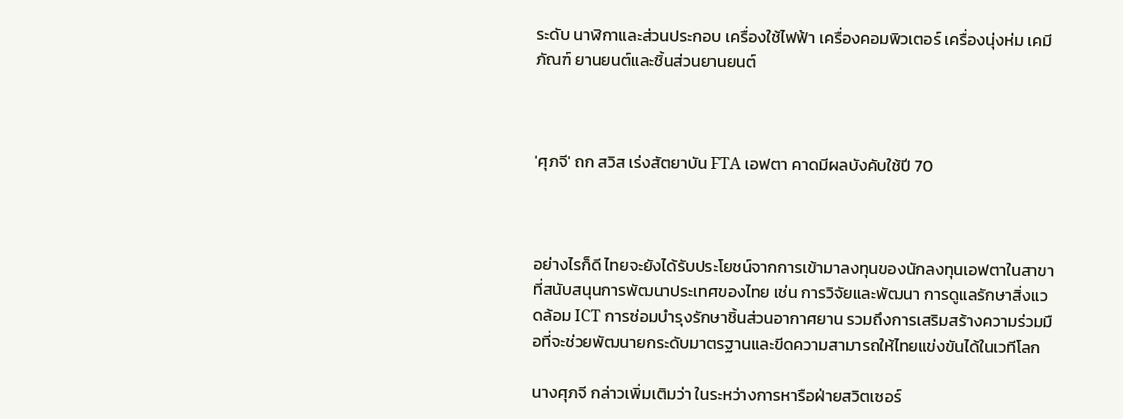ระดับ นาฬิกาและส่วนประกอบ เครื่องใช้ไฟฟ้า เครื่องคอมพิวเตอร์ เครื่องนุ่งห่ม เคมีภัณฑ์ ยานยนต์และชิ้นส่วนยานยนต์



'ศุภจี' ถก สวิส เร่งสัตยาบัน FTA เอฟตา คาดมีผลบังคับใช้ปี 70



อย่างไรก็ดี ไทยจะยังได้รับประโยชน์จากการเข้ามาลงทุนของนักลงทุนเอฟตาในสาขาที่สนับสนุนการพัฒนาประเทศของไทย เช่น การวิจัยและพัฒนา การดูแลรักษาสิ่งแวดล้อม ICT การซ่อมบำรุงรักษาชิ้นส่วนอากาศยาน รวมถึงการเสริมสร้างความร่วมมือที่จะช่วยพัฒนายกระดับมาตรฐานและขีดความสามารถให้ไทยแข่งขันได้ในเวทีโลก

นางศุภจี กล่าวเพิ่มเติมว่า ในระหว่างการหารือฝ่ายสวิตเซอร์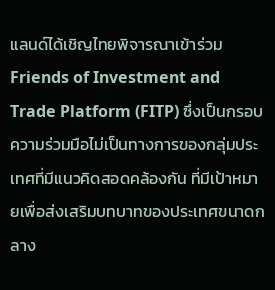แลนด์ได้เชิญไทยพิจารณาเข้าร่วม Friends of Investment and Trade Platform (FITP) ซึ่งเป็นกรอบความร่วมมือไม่เป็นทางการของกลุ่มประเทศที่มีแนวคิดสอดคล้องกัน ที่มีเป้าหมายเพื่อส่งเสริมบทบาทของประเทศขนาดกลาง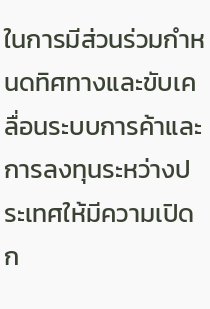ในการมีส่วนร่วมกำหนดทิศทางและขับเคลื่อนระบบการค้าและการลงทุนระหว่างประเทศให้มีความเปิดก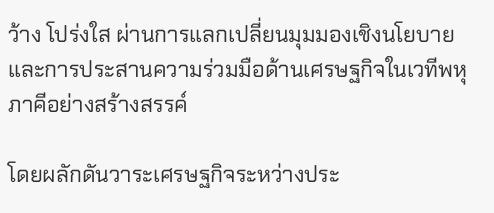ว้าง โปร่งใส ผ่านการแลกเปลี่ยนมุมมองเชิงนโยบายและการประสานความร่วมมือด้านเศรษฐกิจในเวทีพหุภาคีอย่างสร้างสรรค์

โดยผลักดันวาระเศรษฐกิจระหว่างประ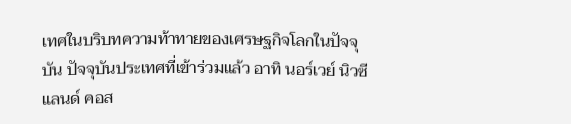เทศในบริบทความท้าทายของเศรษฐกิจโลกในปัจจุบัน ปัจจุบันประเทศที่เข้าร่วมแล้ว อาทิ นอร์เวย์ นิวซีแลนด์ คอส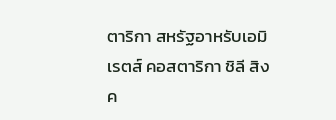ตาริกา สหรัฐอาหรับเอมิเรตส์ คอสตาริกา ชิลี สิงค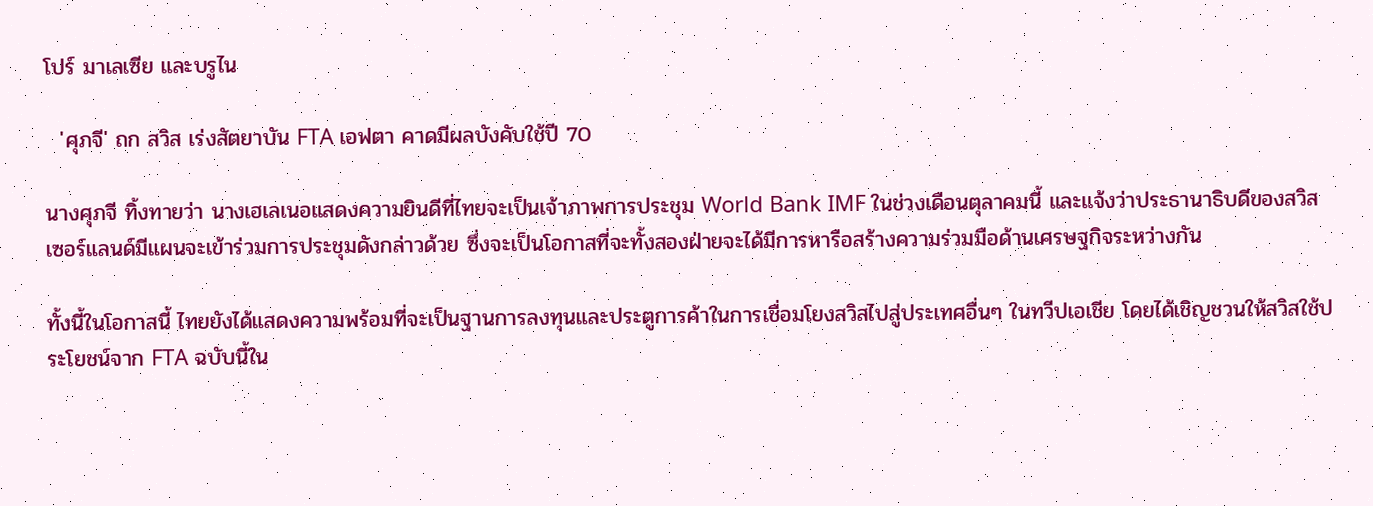โปร์ มาเลเซีย และบรูไน

  'ศุภจี' ถก สวิส เร่งสัตยาบัน FTA เอฟตา คาดมีผลบังคับใช้ปี 70

นางศุภจี ทิ้งทายว่า นางเฮเลเนอแสดงความยินดีที่ไทยจะเป็นเจ้าภาพการประชุม World Bank IMF ในช่วงเดือนตุลาคมนี้ และแจ้งว่าประธานาธิบดีของสวิสเซอร์แลนด์มีแผนจะเข้าร่วมการประชุมดังกล่าวด้วย ซึ่งจะเป็นโอกาสที่จะทั้งสองฝ่ายจะได้มีการหารือสร้างความร่วมมือด้านเศรษฐกิจระหว่างกัน

ทั้งนี้ในโอกาสนี้ ไทยยังได้แสดงความพร้อมที่จะเป็นฐานการลงทุนและประตูการค้าในการเชื่อมโยงสวิสไปสู่ประเทศอื่นๆ ในทวีปเอเชีย โดยได้เชิญชวนให้สวิสใช้ประโยชน์จาก FTA ฉบับนี้ใน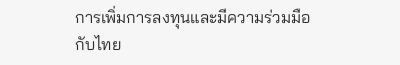การเพิ่มการลงทุนและมีความร่วมมือกับไทย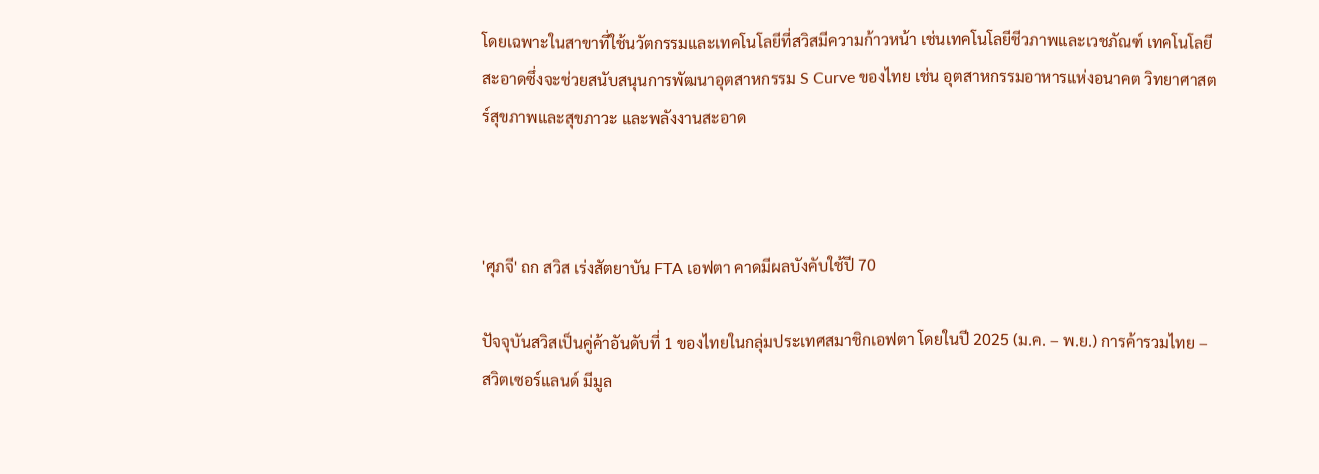โดยเฉพาะในสาขาที่ใช้นวัตกรรมและเทคโนโลยีที่สวิสมีความก้าวหน้า เช่นเทคโนโลยีชีวภาพและเวชภัณฑ์ เทคโนโลยีสะอาดซึ่งจะช่วยสนับสนุนการพัฒนาอุตสาหกรรม S Curve ของไทย เช่น อุตสาหกรรมอาหารแห่งอนาคต วิทยาศาสตร์สุขภาพและสุขภาวะ และพลังงานสะอาด



'ศุภจี' ถก สวิส เร่งสัตยาบัน FTA เอฟตา คาดมีผลบังคับใช้ปี 70

ปัจจุบันสวิสเป็นคู่ค้าอันดับที่ 1 ของไทยในกลุ่มประเทศสมาชิกเอฟตา โดยในปี 2025 (ม.ค. – พ.ย.) การค้ารวมไทย – สวิตเซอร์แลนด์ มีมูล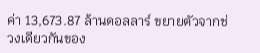ค่า 13,673.87 ล้านดอลลาร์ ขยายตัวจากช่วงเดียวกันของ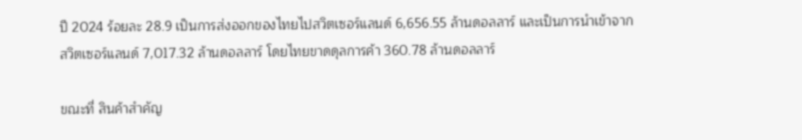ปี 2024 ร้อยละ 28.9 เป็นการส่งออกของไทยไปสวิตเซอร์แลนด์ 6,656.55 ล้านดอลลาร์ และเป็นการนำเข้าจากสวิตเซอร์แลนด์ 7,017.32 ล้านดอลลาร์ โดยไทยขาดดุลการค้า 360.78 ล้านดอลลาร์

ขณะที่ สินค้าสำคัญ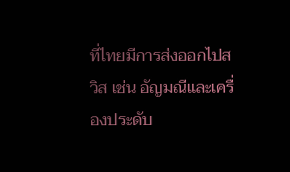ที่ไทยมีการส่งออกไปสวิส เช่น อัญมณีและเครื่องประดับ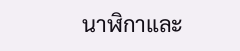นาฬิกาและ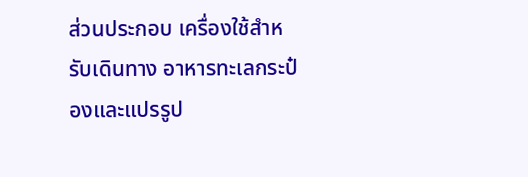ส่วนประกอบ เครื่องใช้สำหรับเดินทาง อาหารทะเลกระป๋องและแปรรูป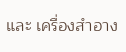และ เครื่องสำอาง